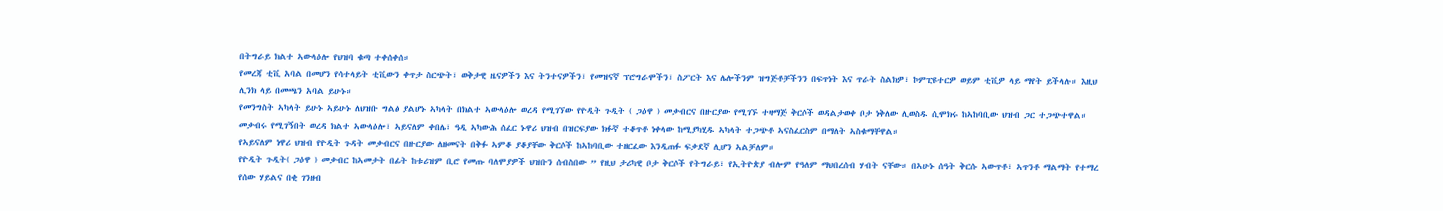በትግራይ ክልተ ኣውላዕሎ የህዝባ ቁጣ ተቀሰቀሰ።
የመረጃ ቲቪ አባል በመሆን የሳተላይት ቲቪውን ቀጥታ ስርጭት፣ ወቅታዊ ዜናዎችን እና ትንተናዎችን፣ የመዝናኛ ፕሮግራሞችን፣ ስፖርት እና ሌሎችንም ዝግጅቶቻችንን በፍጥነት እና ጥራት ስልክዎ፣ ኮምፒዩተርዎ ወይም ቲቪዎ ላይ ማየት ይችላሉ። እዚህ ሊንክ ላይ በመጫን አባል ይሁኑ።
የመንግስት ኣካላት ይሁኑ ኣይሁኑ ለህዝቡ ግልፅ ያልሆኑ ኣካላት በክልተ ኣውላዕሎ ወረዳ የሚገኘው የዮዲት ጉዲት ( ጋዕዋ ) መቃብርና በዙርያው የሚገኙ ተዛማጅ ቅርሶች ወዳልታወቀ ቦታ ነቅለው ሊወስዱ ሲሞክሩ ከኣከባቢው ህዝብ ጋር ተጋጭተዋል።
መቃብሩ የሚገኝበት ወረዳ ክልተ ኣውላዕሎ፣ ኣይናለም ቀበሌ፣ ዓዲ ኣካውሕ ሰፈር ኑዋሪ ህዝብ በዝርፍያው ክፉኛ ተቆጥቶ ነቀላው ከሚያካሂዱ ኣካላት ተጋጭቶ ኣናስፈርስም በማለት ኣስቁማቸዋል።
የኣይናለም ነዋሪ ህዝብ የዮዲት ጉዳት መቃብርና በዙርያው ለዘመናት በቅፉ ኣምቆ ያቆያቸው ቅርሶች ከኣከባቢው ተዘርፈው እንዲጠፉ ፍቃደኛ ሊሆን ኣልቻለም።
የዮዲት ጉዲት( ጋዕዋ ) መቃብር ከኣመታት በፊት ከቱሪዝም ቢሮ የመጡ ባለሞያዎች ህዝቡን ሰብስበው ” የዚህ ታሪካዊ ቦታ ቅርሶች የትግራይ፣ የኢትዮጵያ ብሎም የዓለም ማህበረሰብ ሃብት ናቸው። በኣሁኑ ሰዓት ቅርሱ ኣውጥቶ፣ ኣጥንቶ ማልማት የተማረ የሰው ሃይልና በቂ ገንዘብ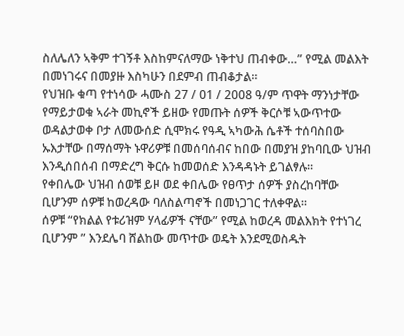ስለሌለን ኣቅም ተገኝቶ እስከምናለማው ነቅተህ ጠብቀው…” የሚል መልእት በመነገሩና በመያዙ እስካሁን በደምብ ጠብቆታል።
የህዝቡ ቁጣ የተነሳው ሓሙስ 27 / 01 / 2008 ዓ/ም ጥዋት ማንነታቸው የማይታወቁ ኣራት መኪኖች ይዘው የመጡት ሰዎች ቅርሶቹ ኣውጥተው ወዳልታወቀ ቦታ ለመውሰድ ሲሞክሩ የዓዲ ኣካውሕ ሴቶች ተሰባስበው ኡእታቸው በማሰማት ኑዋሪዎቹ በመሰባሰብና ከበው በመያዝ ያከባቢው ህዝብ እንዲሰበሰብ በማድረግ ቅርሱ ከመወሰድ እንዳዳኑት ይገልፃሉ።
የቀበሌው ህዝብ ሰወቹ ይዞ ወደ ቀበሌው የፀጥታ ሰዎች ያስረከባቸው ቢሆንም ሰዎቹ ከወረዳው ባለስልጣኖች በመነጋገር ተለቀዋል።
ሰዎቹ “የክልል የቱሪዝም ሃላፊዎች ናቸው” የሚል ከወረዳ መልእክት የተነገረ ቢሆንም ” እንደሌባ ሸልከው መጥተው ወዴት እንደሚወስዱት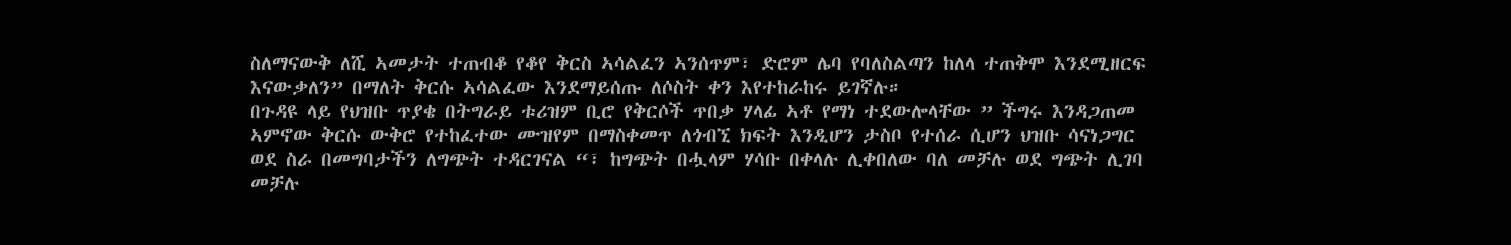ስለማናውቅ ለሺ ኣመታት ተጠብቆ የቆየ ቅርስ ኣሳልፈን ኣንሰጥም፣ ድሮም ሌባ የባለስልጣን ከለላ ተጠቅሞ እንደሚዘርፍ እናውቃለን” በማለት ቅርሱ ኣሳልፈው እንደማይሰጡ ለሶስት ቀን እየተከራከሩ ይገኛሉ።
በጉዳዩ ላይ የህዝቡ ጥያቄ በትግራይ ቱሪዝም ቢሮ የቅርሶች ጥበቃ ሃላፊ ኣቶ የማነ ተደውሎላቸው ” ችግሩ እንዳጋጠመ ኣምኖው ቅርሱ ውቅሮ የተከፈተው ሙዝየም በማስቀመጥ ለጎብኚ ክፍት እንዲሆን ታስቦ የተሰራ ሲሆን ህዝቡ ሳናነጋግር ወደ ስራ በመግባታችን ለግጭት ተዳርገናል “፣ ከግጭት በሗላም ሃሳቡ በቀላሉ ሊቀበለው ባለ መቻሉ ወደ ግጭት ሊገባ መቻሉ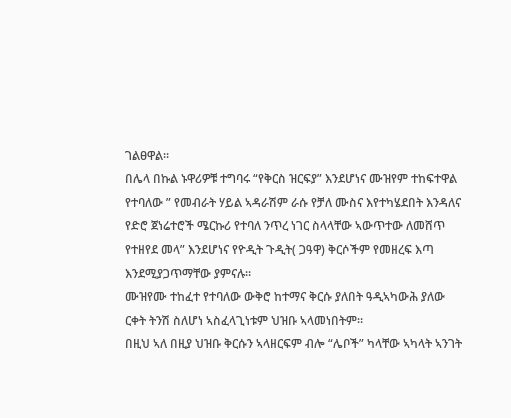ገልፀዋል።
በሌላ በኩል ኑዋሪዎቹ ተግባሩ “የቅርስ ዝርፍያ” እንደሆነና ሙዝየም ተከፍተዋል የተባለው ” የመብራት ሃይል ኣዳራሽም ራሱ የቻለ ሙስና እየተካሄደበት እንዳለና የድሮ ጀነሬተሮች ሜርኩሪ የተባለ ንጥረ ነገር ስላላቸው ኣውጥተው ለመሸጥ የተዘየደ መላ” እንደሆነና የዮዲት ጉዲት( ጋዓዋ) ቅርሶችም የመዘረፍ እጣ እንደሚያጋጥማቸው ያምናሉ።
ሙዝየሙ ተከፈተ የተባለው ውቅሮ ከተማና ቅርሱ ያለበት ዓዲኣካውሕ ያለው ርቀት ትንሽ ስለሆነ ኣስፈላጊነቱም ህዝቡ ኣላመነበትም።
በዚህ ኣለ በዚያ ህዝቡ ቅርሱን ኣላዘርፍም ብሎ “ሌቦች” ካላቸው ኣካላት ኣንገት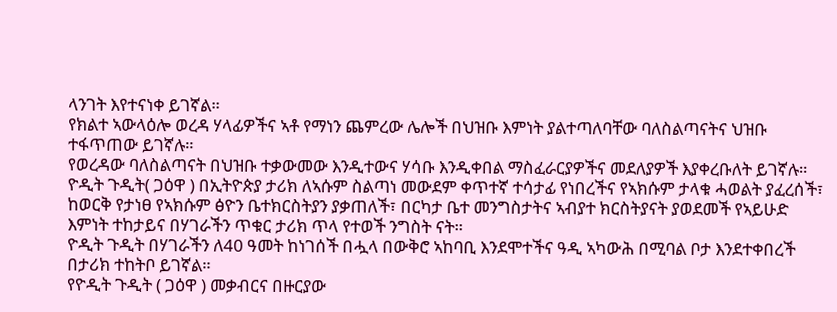ላንገት እየተናነቀ ይገኛል።
የክልተ ኣውላዕሎ ወረዳ ሃላፊዎችና ኣቶ የማነን ጨምረው ሌሎች በህዝቡ እምነት ያልተጣለባቸው ባለስልጣናትና ህዝቡ ተፋጥጠው ይገኛሉ።
የወረዳው ባለስልጣናት በህዝቡ ተቃውመው እንዲተውና ሃሳቡ እንዲቀበል ማስፈራርያዎችና መደለያዎች እያቀረቡለት ይገኛሉ።
ዮዲት ጉዲት( ጋዕዋ ) በኢትዮጵያ ታሪክ ለኣሱም ስልጣነ መውደም ቀጥተኛ ተሳታፊ የነበረችና የኣክሱም ታላቁ ሓወልት ያፈረሰች፣ ከወርቅ የታነፀ የኣክሱም ፅዮን ቤተክርስትያን ያቃጠለች፣ በርካታ ቤተ መንግስታትና ኣብያተ ክርስትያናት ያወደመች የኣይሁድ እምነት ተከታይና በሃገራችን ጥቁር ታሪክ ጥላ የተወች ንግስት ናት።
ዮዲት ጉዲት በሃገራችን ለ40 ዓመት ከነገሰች በሗላ በውቅሮ ኣከባቢ እንደሞተችና ዓዲ ኣካውሕ በሚባል ቦታ እንደተቀበረች በታሪክ ተከትቦ ይገኛል።
የዮዲት ጉዲት ( ጋዕዋ ) መቃብርና በዙርያው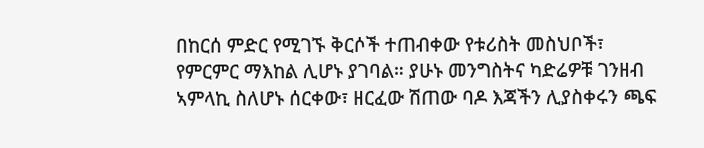በከርሰ ምድር የሚገኙ ቅርሶች ተጠብቀው የቱሪስት መስህቦች፣ የምርምር ማእከል ሊሆኑ ያገባል። ያሁኑ መንግስትና ካድሬዎቹ ገንዘብ ኣምላኪ ስለሆኑ ሰርቀው፣ ዘርፈው ሽጠው ባዶ እጃችን ሊያስቀሩን ጫፍ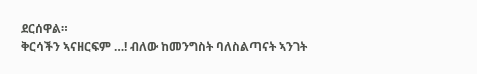ደርሰዋል።
ቅርሳችን ኣናዘርፍም …! ብለው ከመንግስት ባለስልጣናት ኣንገት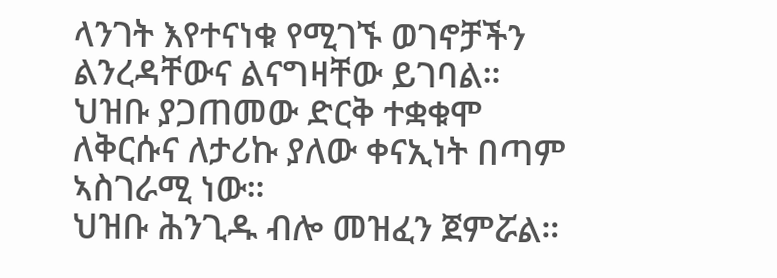ላንገት እየተናነቁ የሚገኙ ወገኖቻችን ልንረዳቸውና ልናግዛቸው ይገባል።
ህዝቡ ያጋጠመው ድርቅ ተቋቁሞ ለቅርሱና ለታሪኩ ያለው ቀናኢነት በጣም ኣስገራሚ ነው።
ህዝቡ ሕንጊዱ ብሎ መዝፈን ጀምሯል።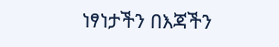ነፃነታችን በእጃችን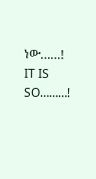ነው……!
IT IS SO………!